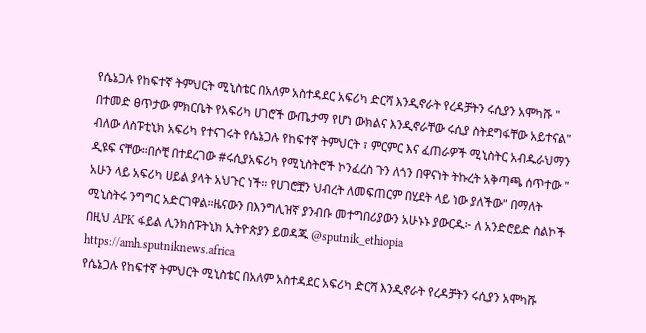የሴኔጋሉ የከፍተኛ ትምህርት ሚኒስቴር በአለም አስተዳደር አፍሪካ ድርሻ እንዲኖራት የረዳቻትን ሩሲያን አሞካሹ " በተመድ ፀጥታው ምክርቤት የአፍሪካ ሀገሮች ውጤታማ የሆነ ውክልና እንዲኖራቸው ሩሲያ ስትደግፋቸው አይተናል" ብለው ለስፑቲኒክ አፍሪካ የተናገሩት የሴኔጋሉ የከፍተኛ ትምህርት ፣ ምርምር እና ፈጠራዎች ሚኒስትር አብዱራህማን ዲዩፍ ናቸው።በሶቺ በተደረገው #ሩሲያአፍሪካ የሚኒስትሮች ኮንፈረስ ጉን ለጎን በዋናነት ትኩረት አቅጣጫ ሰጥተው " አሁን ላይ አፍሪካ ሀይል ያላት አህጉር ነች። የሀገሮቿን ህብረት ለመፍጠርም በሂደት ላይ ነው ያለችው" በማለት ሚኒስትሩ ንግግር አድርገዋል።ዜናውን በእንግሊዝኛ ያንብቡ መተግበሪያውን አሁኑኑ ያውርዱ፦ ለ አንድሮይድ ስልኮች በዚህ APK ፋይል ሊንክስፑትኒክ ኢትዮጵያን ይወዳጁ @sputnik_ethiopia
https://amh.sputniknews.africa
የሴኔጋሉ የከፍተኛ ትምህርት ሚኒስቴር በአለም አስተዳደር አፍሪካ ድርሻ እንዲኖራት የረዳቻትን ሩሲያን አሞካሹ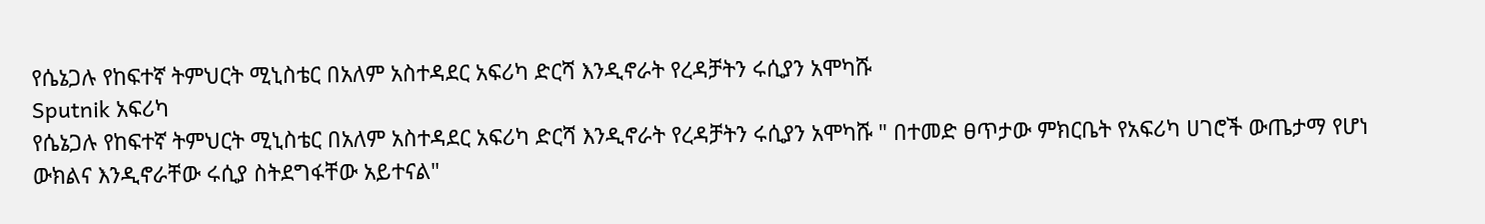የሴኔጋሉ የከፍተኛ ትምህርት ሚኒስቴር በአለም አስተዳደር አፍሪካ ድርሻ እንዲኖራት የረዳቻትን ሩሲያን አሞካሹ
Sputnik አፍሪካ
የሴኔጋሉ የከፍተኛ ትምህርት ሚኒስቴር በአለም አስተዳደር አፍሪካ ድርሻ እንዲኖራት የረዳቻትን ሩሲያን አሞካሹ " በተመድ ፀጥታው ምክርቤት የአፍሪካ ሀገሮች ውጤታማ የሆነ ውክልና እንዲኖራቸው ሩሲያ ስትደግፋቸው አይተናል"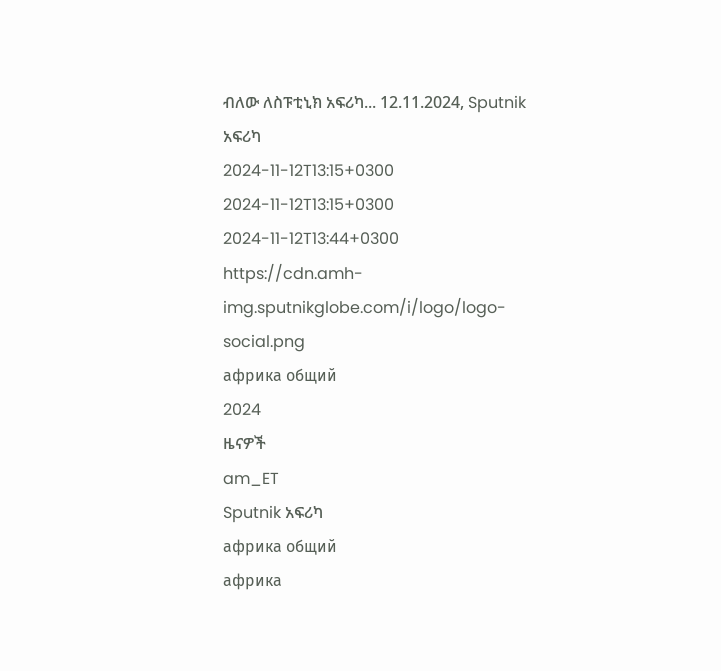ብለው ለስፑቲኒክ አፍሪካ... 12.11.2024, Sputnik አፍሪካ
2024-11-12T13:15+0300
2024-11-12T13:15+0300
2024-11-12T13:44+0300
https://cdn.amh-img.sputnikglobe.com/i/logo/logo-social.png
африка общий
2024
ዜናዎች
am_ET
Sputnik አፍሪካ
африка общий
африка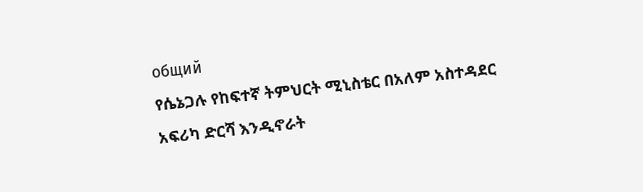общий
የሴኔጋሉ የከፍተኛ ትምህርት ሚኒስቴር በአለም አስተዳደር አፍሪካ ድርሻ እንዲኖራት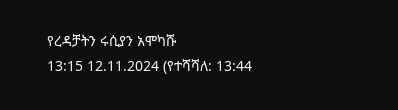የረዳቻትን ሩሲያን አሞካሹ
13:15 12.11.2024 (የተሻሻለ: 13:44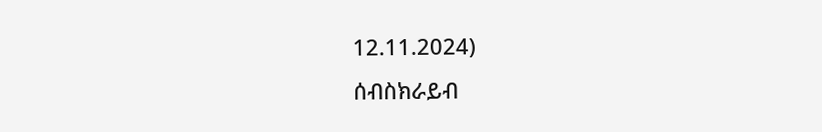12.11.2024)
ሰብስክራይብ